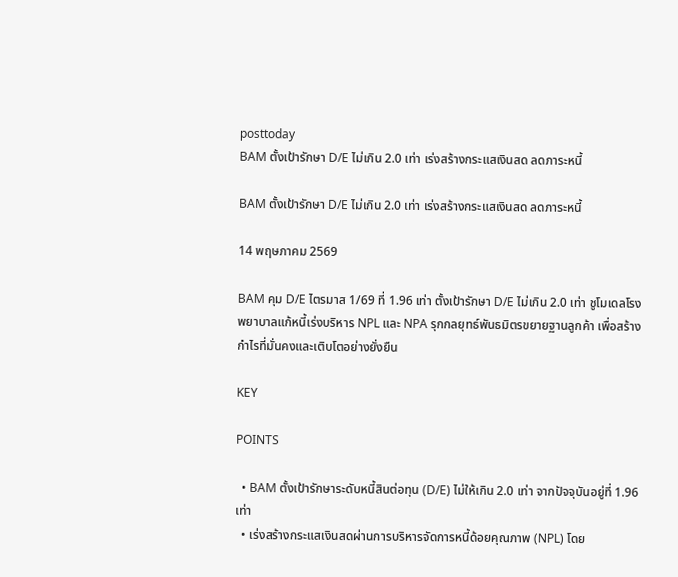posttoday
BAM ตั้งเป้ารักษา D/E ไม่เกิน 2.0 เท่า เร่งสร้างกระแสเงินสด ลดภาระหนี้

BAM ตั้งเป้ารักษา D/E ไม่เกิน 2.0 เท่า เร่งสร้างกระแสเงินสด ลดภาระหนี้

14 พฤษภาคม 2569

BAM คุม D/E ไตรมาส 1/69 ที่ 1.96 เท่า ตั้งเป้ารักษา D/E ไม่เกิน 2.0 เท่า ชูโมเดลโรงพยาบาลแก้หนี้เร่งบริหาร NPL และ NPA รุกกลยุทธ์พันธมิตรขยายฐานลูกค้า เพื่อสร้างกำไรที่มั่นคงและเติบโตอย่างยั่งยืน

KEY

POINTS

  • BAM ตั้งเป้ารักษาระดับหนี้สินต่อทุน (D/E) ไม่ให้เกิน 2.0 เท่า จากปัจจุบันอยู่ที่ 1.96 เท่า
  • เร่งสร้างกระแสเงินสดผ่านการบริหารจัดการหนี้ด้อยคุณภาพ (NPL) โดย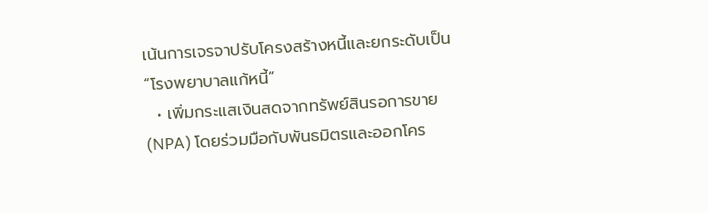เน้นการเจรจาปรับโครงสร้างหนี้และยกระดับเป็น “โรงพยาบาลแก้หนี้”
  • เพิ่มกระแสเงินสดจากทรัพย์สินรอการขาย (NPA) โดยร่วมมือกับพันธมิตรและออกโคร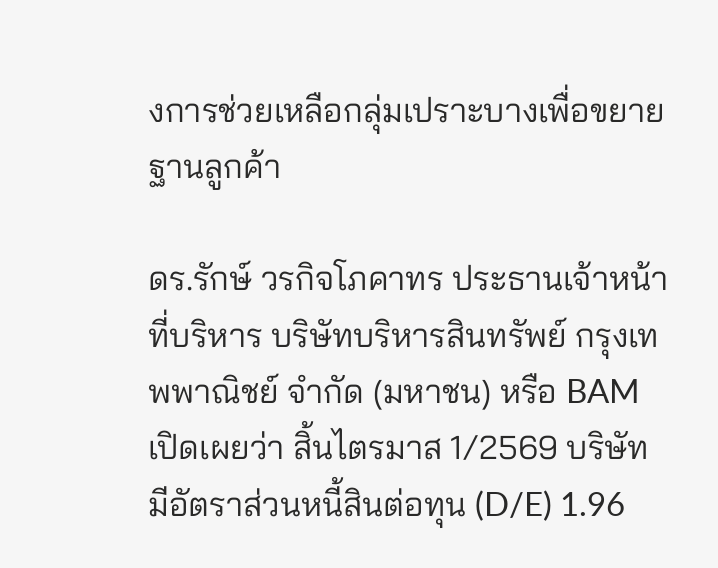งการช่วยเหลือกลุ่มเปราะบางเพื่อขยายฐานลูกค้า

ดร.รักษ์ วรกิจโภคาทร ประธานเจ้าหน้าที่บริหาร บริษัทบริหารสินทรัพย์ กรุงเทพพาณิชย์ จำกัด (มหาชน) หรือ BAM เปิดเผยว่า สิ้นไตรมาส 1/2569 บริษัทมีอัตราส่วนหนี้สินต่อทุน (D/E) 1.96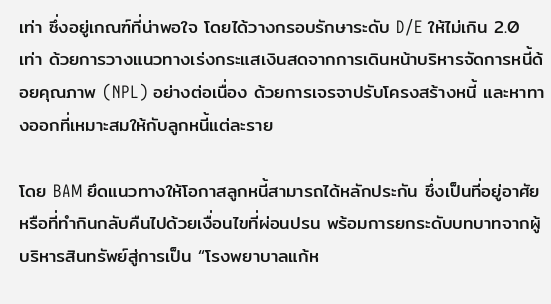เท่า ซึ่งอยู่เกณฑ์ที่น่าพอใจ โดยได้วางกรอบรักษาระดับ D/E ให้ไม่เกิน 2.0 เท่า ด้วยการวางแนวทางเร่งกระแสเงินสดจากการเดินหน้าบริหารจัดการหนี้ด้อยคุณภาพ (NPL) อย่างต่อเนื่อง ด้วยการเจรจาปรับโครงสร้างหนี้ และหาทางออกที่เหมาะสมให้กับลูกหนี้แต่ละราย

โดย BAM ยึดแนวทางให้โอกาสลูกหนี้สามารถได้หลักประกัน ซึ่งเป็นที่อยู่อาศัย หรือที่ทำกินกลับคืนไปด้วยเงื่อนไขที่ผ่อนปรน พร้อมการยกระดับบทบาทจากผู้บริหารสินทรัพย์สู่การเป็น “โรงพยาบาลแก้ห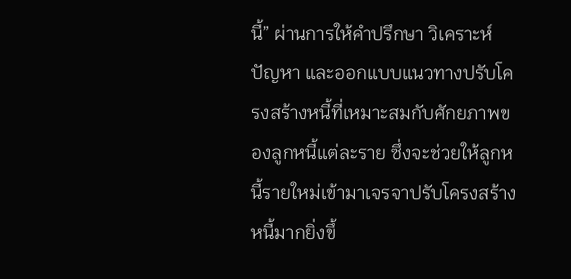นี้” ผ่านการให้คำปรึกษา วิเคราะห์ปัญหา และออกแบบแนวทางปรับโครงสร้างหนี้ที่เหมาะสมกับศักยภาพของลูกหนี้แต่ละราย ซึ่งจะช่วยให้ลูกหนี้รายใหม่เข้ามาเจรจาปรับโครงสร้างหนี้มากยิ่งขึ้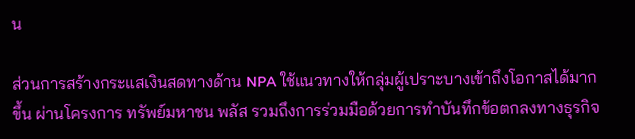น

ส่วนการสร้างกระแสเงินสดทางด้าน NPA ใช้แนวทางให้กลุ่มผู้เปราะบางเข้าถึงโอกาสได้มากขึ้น ผ่านโครงการ ทรัพย์มหาชน พลัส รวมถึงการร่วมมือด้วยการทำบันทึกข้อตกลงทางธุรกิจ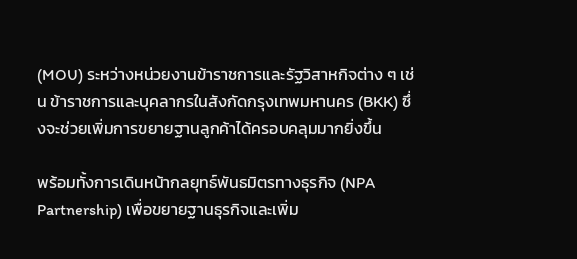(MOU) ระหว่างหน่วยงานข้าราชการและรัฐวิสาหกิจต่าง ๆ เช่น ข้าราชการและบุคลากรในสังกัดกรุงเทพมหานคร (BKK) ซึ่งจะช่วยเพิ่มการขยายฐานลูกค้าได้ครอบคลุมมากยิ่งขึ้น

พร้อมทั้งการเดินหน้ากลยุทธ์พันธมิตรทางธุรกิจ (NPA Partnership) เพื่อขยายฐานธุรกิจและเพิ่ม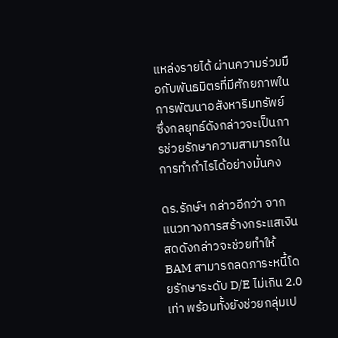แหล่งรายได้ ผ่านความร่วมมือกับพันธมิตรที่มีศักยภาพในการพัฒนาอสังหาริมทรัพย์ ซึ่งกลยุทธ์ดังกล่าวจะเป็นการช่วยรักษาความสามารถในการทำกำไรได้อย่างมั่นคง

ดร.รักษ์ฯ กล่าวอีกว่า จากแนวทางการสร้างกระแสเงินสดดังกล่าวจะช่วยทำให้ BAM สามารถลดภาระหนี้โดยรักษาระดับ D/E ไม่เกิน 2.0 เท่า พร้อมทั้งยังช่วยกลุ่มเป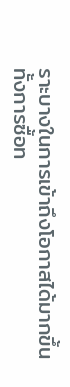ราะบางในการเข้าถึงโอกาสได้มากขึ้น ทั้งการซื้อท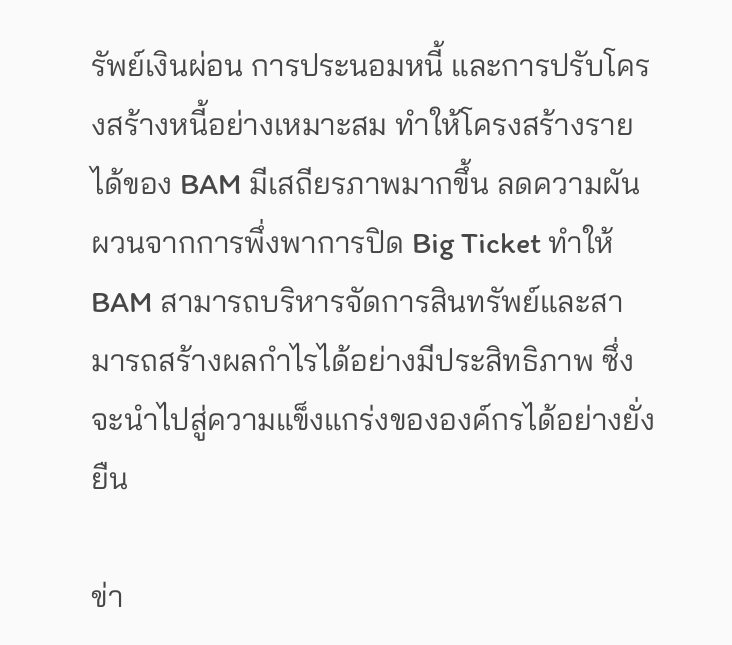รัพย์เงินผ่อน การประนอมหนี้ และการปรับโครงสร้างหนี้อย่างเหมาะสม ทำให้โครงสร้างรายได้ของ BAM มีเสถียรภาพมากขึ้น ลดความผันผวนจากการพึ่งพาการปิด Big Ticket ทำให้ BAM สามารถบริหารจัดการสินทรัพย์และสามารถสร้างผลกำไรได้อย่างมีประสิทธิภาพ ซึ่งจะนำไปสู่ความแข็งแกร่งขององค์กรได้อย่างยั่งยืน

ข่า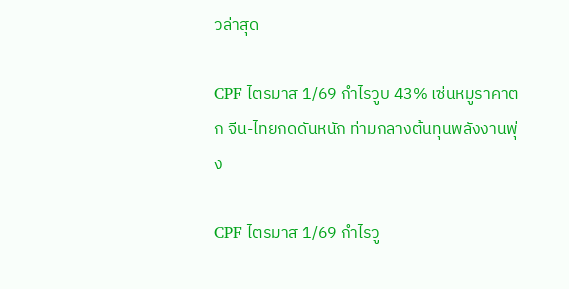วล่าสุด

CPF ไตรมาส 1/69 กำไรวูบ 43% เซ่นหมูราคาตก จีน-ไทยกดดันหนัก ท่ามกลางต้นทุนพลังงานพุ่ง

CPF ไตรมาส 1/69 กำไรวู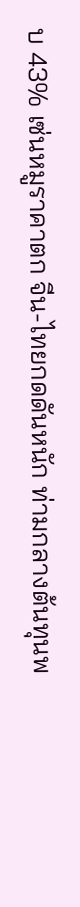บ 43% เซ่นหมูราคาตก จีน-ไทยกดดันหนัก ท่ามกลางต้นทุนพ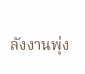ลังงานพุ่ง